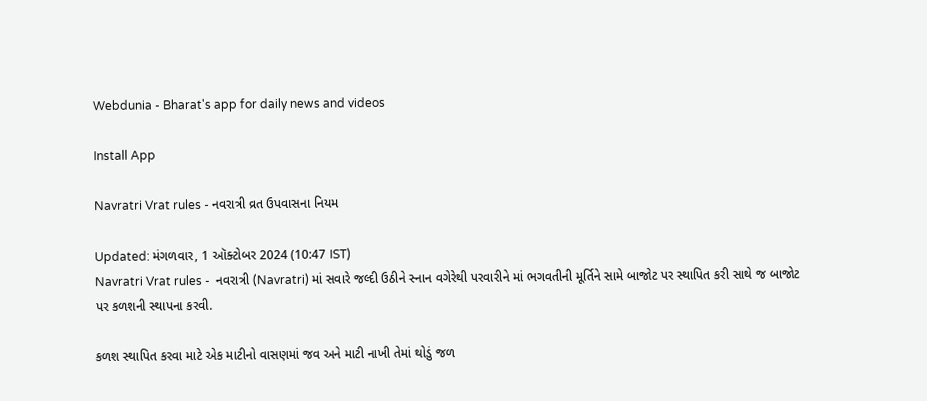Webdunia - Bharat's app for daily news and videos

Install App

Navratri Vrat rules - નવરાત્રી વ્રત ઉપવાસના નિયમ

Updated: મંગળવાર, 1 ઑક્ટોબર 2024 (10:47 IST)
Navratri Vrat rules -  નવરાત્રી (Navratri) માં સવારે જલ્દી ઉઠીને સ્નાન વગેરેથી પરવારીને માં ભગવતીની મૂર્તિને સામે બાજોટ પર સ્થાપિત કરી સાથે જ બાજોટ પર કળશની સ્થાપના કરવી.

કળશ સ્થાપિત કરવા માટે એક માટીનો વાસણમાં જવ અને માટી નાખી તેમાં થોડું જળ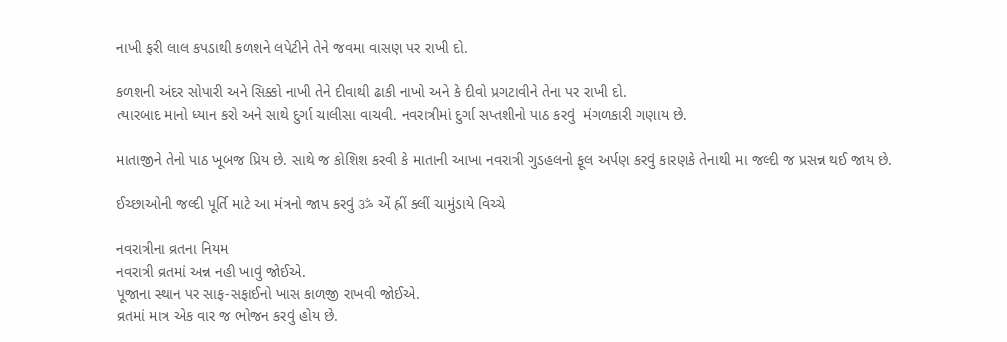નાખી ફરી લાલ કપડાથી કળશને લપેટીને તેને જવમા વાસણ પર રાખી દો.

કળશની અંદર સોપારી અને સિક્કો નાખી તેને દીવાથી ઢાકી નાખો અને કે દીવો પ્રગટાવીને તેના પર રાખી દો.
ત્યારબાદ માનો ધ્યાન કરો અને સાથે દુર્ગા ચાલીસા વાચવી. નવરાત્રીમાં દુર્ગા સપ્તશીનો પાઠ કરવું  મંગળકારી ગણાય છે.

માતાજીને તેનો પાઠ ખૂબજ પ્રિય છે. સાથે જ કોશિશ કરવી કે માતાની આખા નવરાત્રી ગુડહલનો ફૂલ અર્પણ કરવું કારણકે તેનાથી મા જલ્દી જ પ્રસન્ન થઈ જાય છે.

ઈચ્છાઓની જલ્દી પૂર્તિ માટે આ મંત્રનો જાપ કરવું ॐ એં હ્રીં ક્લીં ચામુંડાયે વિચ્ચે

નવરાત્રીના વ્રતના નિયમ
નવરાત્રી વ્રતમાં અન્ન નહી ખાવું જોઈએ.
પૂજાના સ્થાન પર સાફ-સફાઈનો ખાસ કાળજી રાખવી જોઈએ.
વ્રતમાં માત્ર એક વાર જ ભોજન કરવું હોય છે.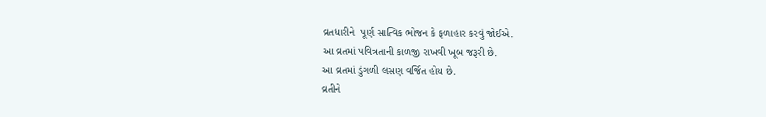વ્રતધારીને  પૂર્ણ સાત્વિક ભોજન કે ફળાહાર કરવું જોઈએ.
આ વ્રતમાં પવિત્રતાની કાળજી રાખવી ખૂબ જરૂરી છે.
આ વ્રતમાં ડુંગળી લસણ વર્જિત હોય છે.
વ્રતીને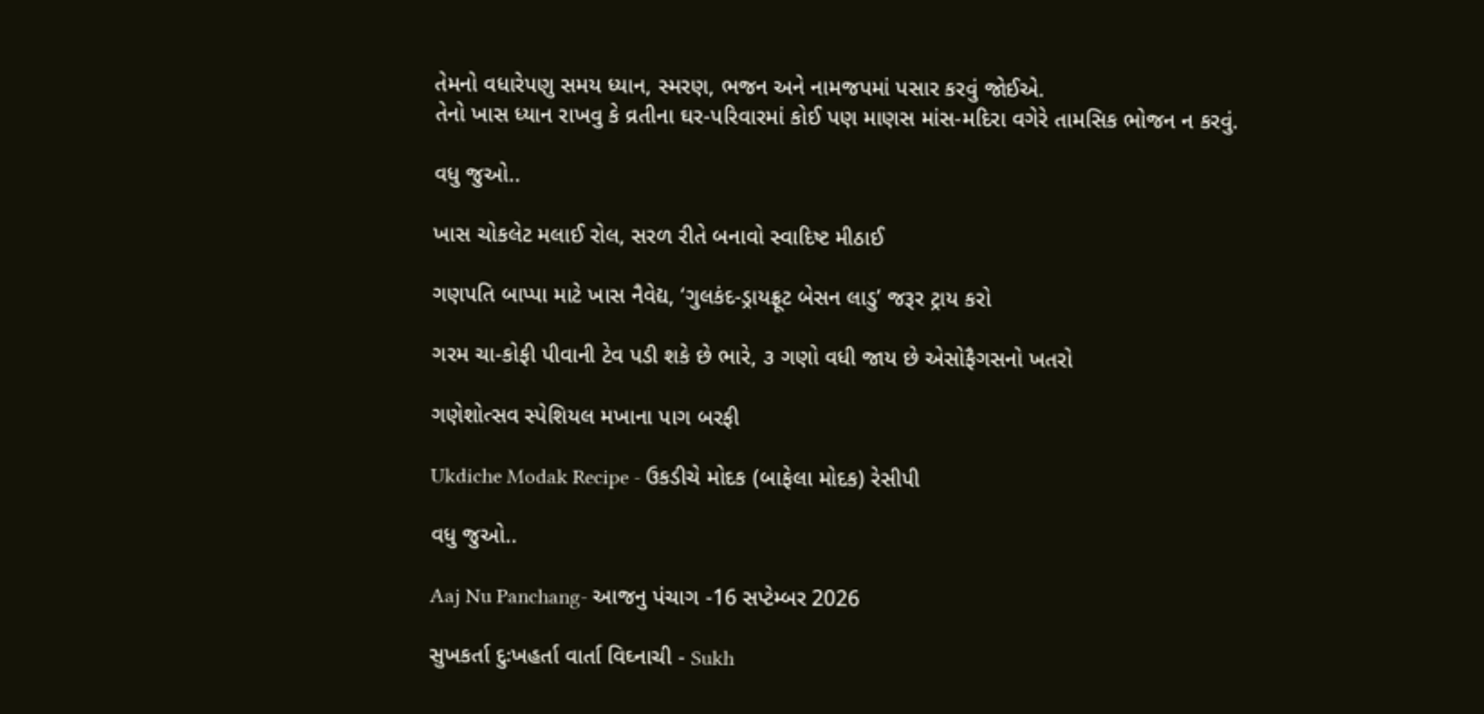તેમનો વધારેપણુ સમય ધ્યાન, સ્મરણ, ભજન અને નામજપમાં પસાર કરવું જોઈએ.
તેનો ખાસ ધ્યાન રાખવુ કે વ્રતીના ઘર-પરિવારમાં કોઈ પણ માણસ માંસ-મદિરા વગેરે તામસિક ભોજન ન કરવું.

વધુ જુઓ..

ખાસ ચોકલેટ મલાઈ રોલ, સરળ રીતે બનાવો સ્વાદિષ્ટ મીઠાઈ

ગણપતિ બાપ્પા માટે ખાસ નૈવેદ્ય, ‘ગુલકંદ-ડ્રાયફ્રૂટ બેસન લાડુ’ જરૂર ટ્રાય કરો

ગરમ ચા-કોફી પીવાની ટેવ પડી શકે છે ભારે, ૩ ગણો વધી જાય છે એસોફૈગસનો ખતરો

ગણેશોત્સવ સ્પેશિયલ મખાના પાગ બરફી

Ukdiche Modak Recipe - ઉકડીચે મોદક (બાફેલા મોદક) રેસીપી

વધુ જુઓ..

Aaj Nu Panchang- આજનુ પંચાગ -16 સપ્ટેમ્બર 2026

સુખકર્તા દુઃખહર્તા વાર્તા વિઘ્નાચી - Sukh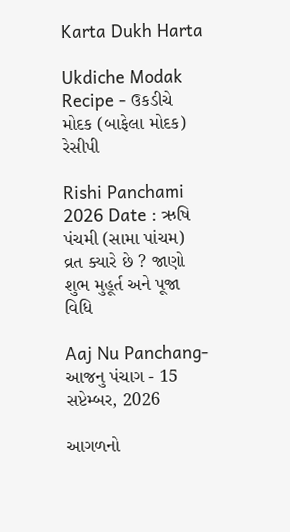Karta Dukh Harta

Ukdiche Modak Recipe - ઉકડીચે મોદક (બાફેલા મોદક) રેસીપી

Rishi Panchami 2026 Date : ઋષિ પંચમી (સામા પાંચમ) વ્રત ક્યારે છે ? જાણો શુભ મુહૂર્ત અને પૂજા વિધિ

Aaj Nu Panchang- આજનુ પંચાગ - 15 સપ્ટેમ્બર, 2026

આગળનો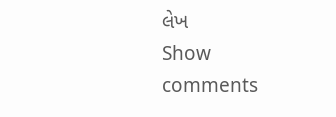લેખ
Show comments